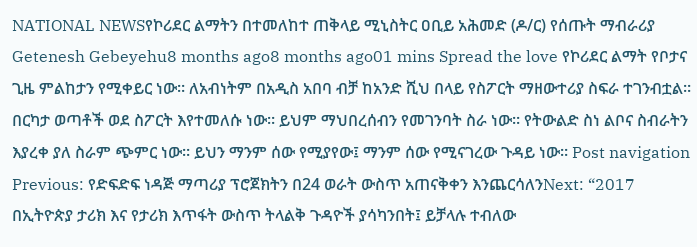NATIONAL NEWSየኮሪደር ልማትን በተመለከተ ጠቅላይ ሚኒስትር ዐቢይ አሕመድ (ዶ/ር) የሰጡት ማብራሪያ Getenesh Gebeyehu8 months ago8 months ago01 mins Spread the love የኮሪደር ልማት የቦታና ጊዜ ምልከታን የሚቀይር ነው። ለአብነትም በአዲስ አበባ ብቻ ከአንድ ሺህ በላይ የስፖርት ማዘውተሪያ ስፍራ ተገንብቷል። በርካታ ወጣቶች ወደ ስፖርት እየተመለሱ ነው። ይህም ማህበረሰብን የመገንባት ስራ ነው። የትውልድ ስነ ልቦና ስብራትን እያረቀ ያለ ስራም ጭምር ነው። ይህን ማንም ሰው የሚያየው፤ ማንም ሰው የሚናገረው ጉዳይ ነው። Post navigation Previous: የድፍድፍ ነዳጅ ማጣሪያ ፕሮጀክትን በ24 ወራት ውስጥ አጠናቅቀን እንጨርሳለንNext: “2017 በኢትዮጵያ ታሪክ እና የታሪክ እጥፋት ውስጥ ትላልቅ ጉዳዮች ያሳካንበት፤ ይቻላሉ ተብለው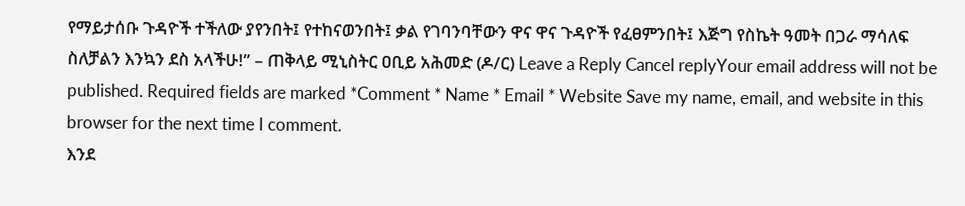የማይታሰቡ ጉዳዮች ተችለው ያየንበት፤ የተከናወንበት፤ ቃል የገባንባቸውን ዋና ዋና ጉዳዮች የፈፀምንበት፤ እጅግ የስኬት ዓመት በጋራ ማሳለፍ ስለቻልን እንኳን ደስ አላችሁ!” – ጠቅላይ ሚኒስትር ዐቢይ አሕመድ (ዶ/ር) Leave a Reply Cancel replyYour email address will not be published. Required fields are marked *Comment * Name * Email * Website Save my name, email, and website in this browser for the next time I comment.
እንደ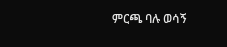ምርጫ ባሉ ወሳኝ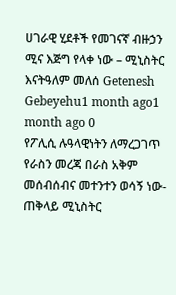ሀገራዊ ሂደቶች የመገናኛ ብዙኃን ሚና እጅግ የላቀ ነው – ሚኒስትር እናትዓለም መለሰ Getenesh Gebeyehu1 month ago1 month ago 0
የፖሊሲ ሉዓላዊነትን ለማረጋገጥ የራስን መረጃ በራስ አቅም መሰብሰብና መተንተን ወሳኝ ነው- ጠቅላይ ሚኒስትር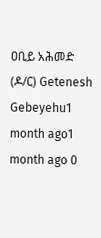ዐቢይ አሕመድ (ዶ/ር) Getenesh Gebeyehu1 month ago1 month ago 0